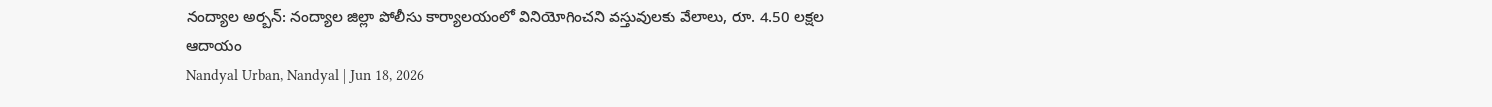నంద్యాల అర్బన్: నంద్యాల జిల్లా పోలీసు కార్యాలయంలో వినియోగించని వస్తువులకు వేలాలు, రూ. 4.50 లక్షల ఆదాయం
Nandyal Urban, Nandyal | Jun 18, 2026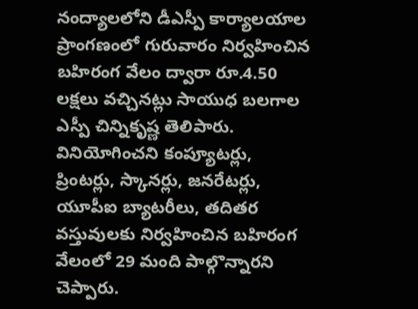నంద్యాలలోని డీఎస్పీ కార్యాలయాల ప్రాంగణంలో గురువారం నిర్వహించిన బహిరంగ వేలం ద్వారా రూ.4.50 లక్షలు వచ్చినట్లు సాయుధ బలగాల ఎస్పీ చిన్నికృష్ణ తెలిపారు. వినియోగించని కంప్యూటర్లు, ప్రింటర్లు, స్కానర్లు, జనరేటర్లు, యూపీఐ బ్యాటరీలు, తదితర వస్తువులకు నిర్వహించిన బహిరంగ వేలంలో 29 మంది పాల్గొన్నారని చెప్పారు.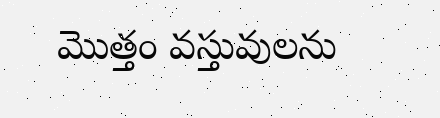మొత్తం వస్తువులను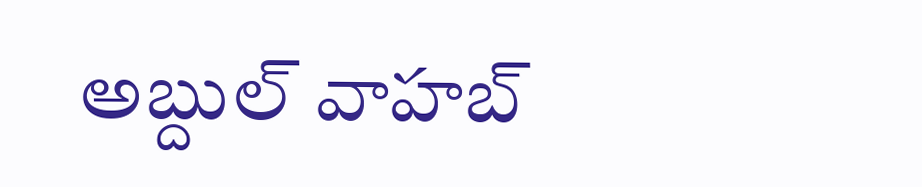అబ్దుల్ వాహబ్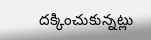దక్కించుకున్నట్లు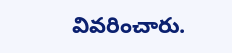వివరించారు.